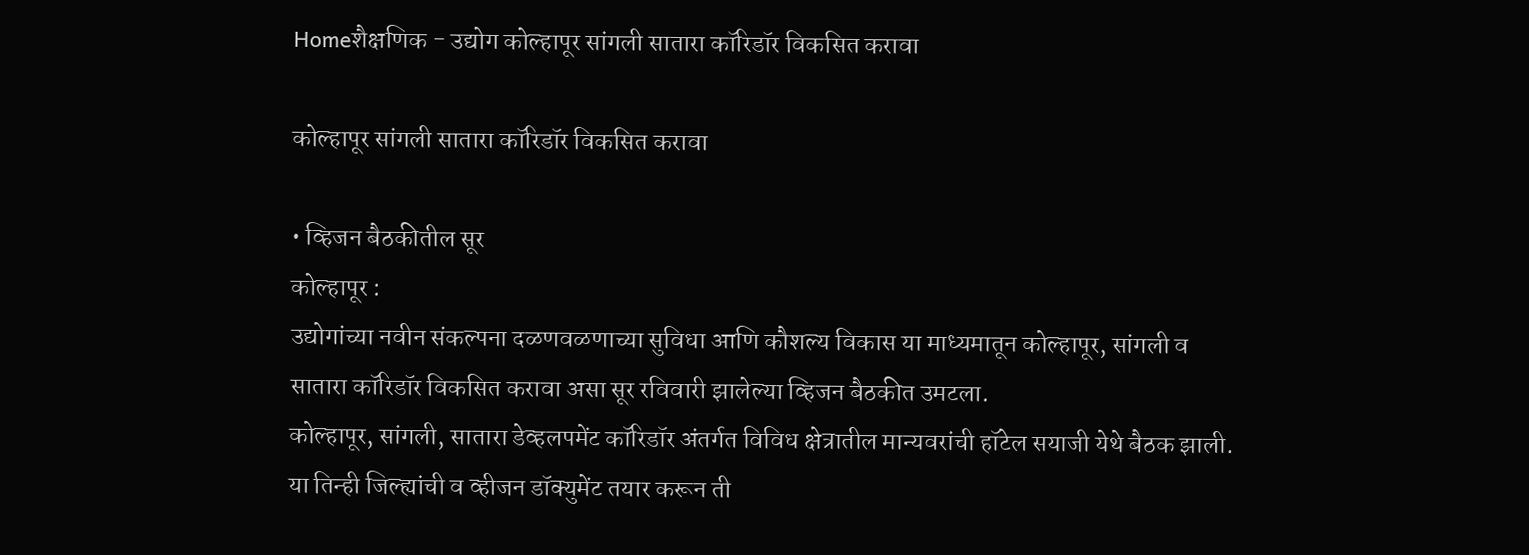Homeशैक्षणिक - उद्योग कोल्हापूर सांगली सातारा कॉरिडॉर विकसित करावा

कोल्हापूर सांगली सातारा कॉरिडॉर विकसित करावा

• व्हिजन बैठकीतील सूर
कोल्हापूर :
उद्योगांच्या नवीन संकल्पना दळणवळणाच्या सुविधा आणि कौशल्य विकास या माध्यमातून कोल्हापूर, सांगली व सातारा कॉरिडॉर विकसित करावा असा सूर रविवारी झालेल्या व्हिजन बैठकीत उमटला.
कोल्हापूर, सांगली, सातारा डेव्हलपमेंट कॉरिडॉर अंतर्गत विविध क्षेत्रातील मान्यवरांची हॉटेल सयाजी येथे बैठक झाली. या तिन्ही जिल्ह्यांची व व्हीजन डॉक्युमेंट तयार करून ती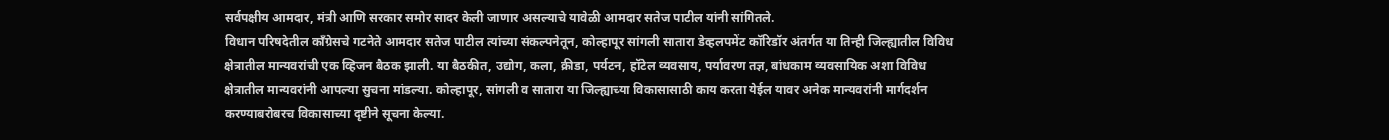सर्वपक्षीय आमदार, मंत्री आणि सरकार समोर सादर केली जाणार असल्याचे यावेळी आमदार सतेज पाटील यांनी सांगितले.
विधान परिषदेतील काँग्रेसचे गटनेते आमदार सतेज पाटील त्यांच्या संकल्पनेतून, कोल्हापूर सांगली सातारा डेव्हलपमेंट कॉरिडॉर अंतर्गत या तिन्ही जिल्ह्यातील विविध क्षेत्रातील मान्यवरांची एक व्हिजन बैठक झाली. या बैठकीत, उद्योग, कला, क्रीडा, पर्यटन, हॉटेल व्यवसाय, पर्यावरण तज्ञ, बांधकाम व्यवसायिक अशा विविध क्षेत्रातील मान्यवरांनी आपल्या सुचना मांडल्या. कोल्हापूर, सांगली व सातारा या जिल्ह्याच्या विकासासाठी काय करता येईल यावर अनेक मान्यवरांनी मार्गदर्शन करण्याबरोबरच विकासाच्या दृष्टीने सूचना केल्या.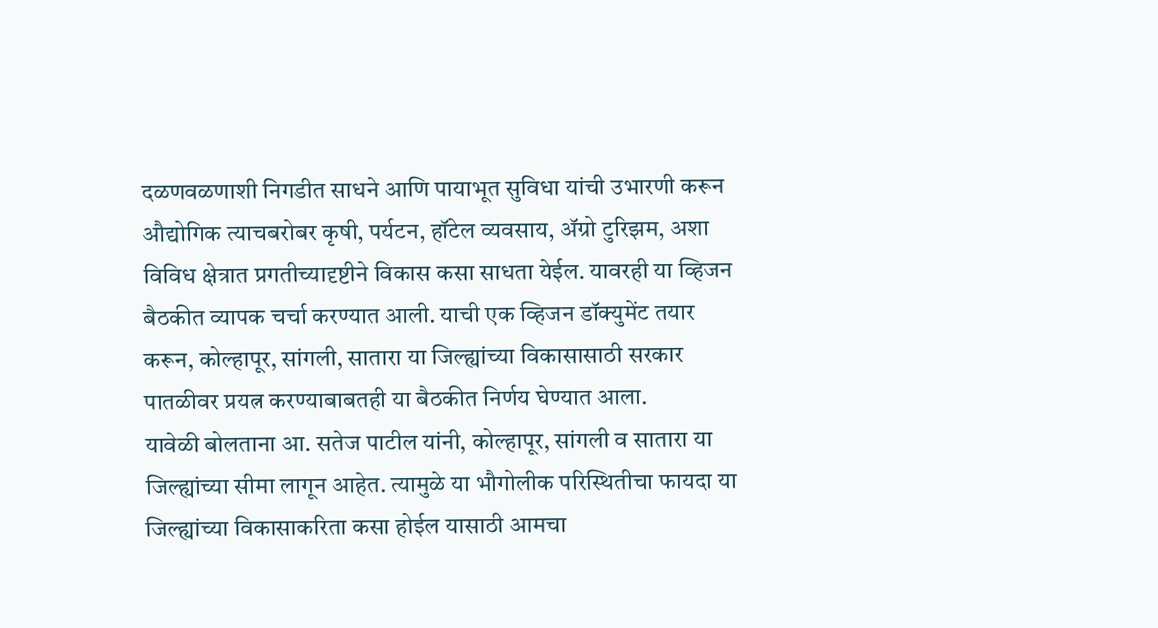दळणवळणाशी निगडीत साधने आणि पायाभूत सुविधा यांची उभारणी करून औद्योगिक त्याचबरोबर कृषी, पर्यटन, हॉटेल व्यवसाय, ॲग्रो टुरिझम, अशा विविध क्षेत्रात प्रगतीच्यादृष्टीने विकास कसा साधता येईल. यावरही या व्हिजन बैठकीत व्यापक चर्चा करण्यात आली. याची एक व्हिजन डॉक्युमेंट तयार करून, कोल्हापूर, सांगली, सातारा या जिल्ह्यांच्या विकासासाठी सरकार पातळीवर प्रयत्न करण्याबाबतही या बैठकीत निर्णय घेण्यात आला.
यावेळी बोलताना आ. सतेज पाटील यांनी, कोल्हापूर, सांगली व सातारा या जिल्ह्यांच्या सीमा लागून आहेत. त्यामुळे या भौगोलीक परिस्थितीचा फायदा या जिल्ह्यांच्या विकासाकरिता कसा होईल यासाठी आमचा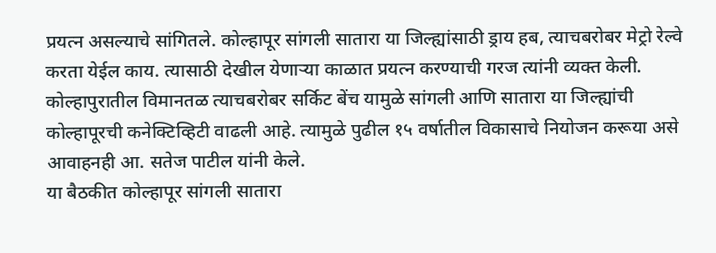प्रयत्न असल्याचे सांगितले. कोल्हापूर सांगली सातारा या जिल्ह्यांसाठी ड्राय हब, त्याचबरोबर मेट्रो रेल्वे करता येईल काय. त्यासाठी देखील येणाऱ्या काळात प्रयत्न करण्याची गरज त्यांनी व्यक्त केली.  कोल्हापुरातील विमानतळ त्याचबरोबर सर्किट बेंच यामुळे सांगली आणि सातारा या जिल्ह्यांची कोल्हापूरची कनेक्टिव्हिटी वाढली आहे. त्यामुळे पुढील १५ वर्षातील विकासाचे नियोजन करूया असे आवाहनही आ. सतेज पाटील यांनी केले.
या बैठकीत कोल्हापूर सांगली सातारा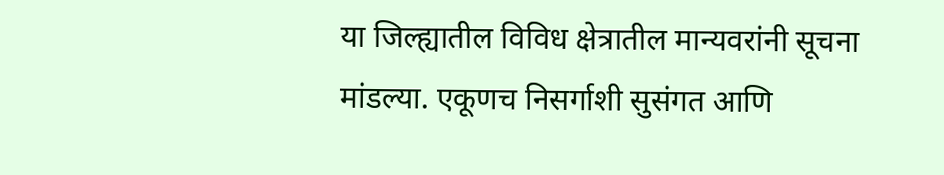या जिल्ह्यातील विविध क्षेत्रातील मान्यवरांनी सूचना मांडल्या. एकूणच निसर्गाशी सुसंगत आणि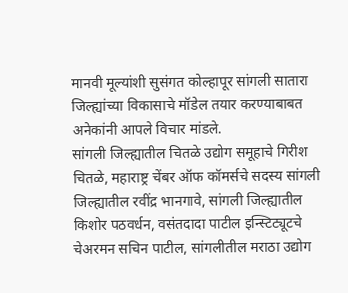मानवी मूल्यांशी सुसंगत कोल्हापूर सांगली सातारा जिल्ह्यांच्या विकासाचे मॉडेल तयार करण्याबाबत अनेकांनी आपले विचार मांडले.
सांगली जिल्ह्यातील चितळे उद्योग समूहाचे गिरीश चितळे, महाराष्ट्र चेंबर ऑफ कॉमर्सचे सदस्य सांगली जिल्ह्यातील रवींद्र भानगावे, सांगली जिल्ह्यातील किशोर पठवर्धन, वसंतदादा पाटील इन्स्टिट्यूटचे चेअरमन सचिन पाटील, सांगलीतील मराठा उद्योग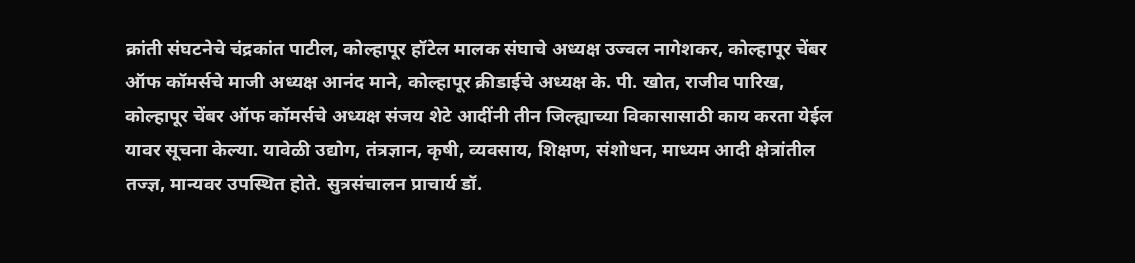क्रांती संघटनेचे चंद्रकांत पाटील, कोल्हापूर हॉटेल मालक संघाचे अध्यक्ष उज्वल नागेशकर, कोल्हापूर चेंबर ऑफ कॉमर्सचे माजी अध्यक्ष आनंद माने, कोल्हापूर क्रीडाईचे अध्यक्ष के. पी. खोत, राजीव पारिख, कोल्हापूर चेंबर ऑफ कॉमर्सचे अध्यक्ष संजय शेटे आदींनी तीन जिल्ह्याच्या विकासासाठी काय करता येईल यावर सूचना केल्या. यावेळी उद्योग, तंत्रज्ञान, कृषी, व्यवसाय, शिक्षण, संशोधन, माध्यम आदी क्षेत्रांतील तज्ज्ञ, मान्यवर उपस्थित होते. सुत्रसंचालन प्राचार्य डॉ.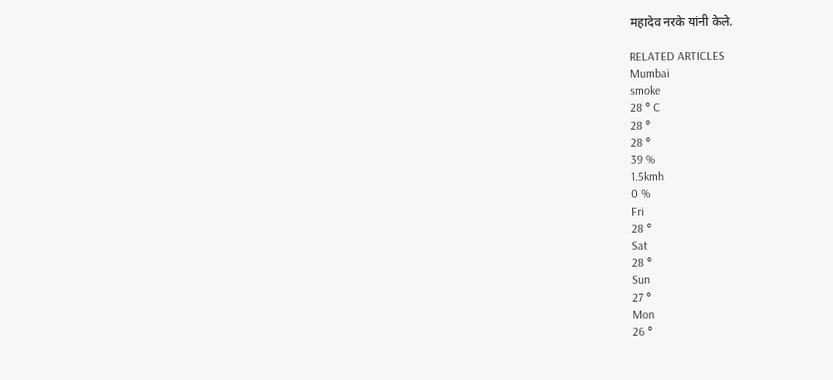महादेव नरके यांनी केले.

RELATED ARTICLES
Mumbai
smoke
28 ° C
28 °
28 °
39 %
1.5kmh
0 %
Fri
28 °
Sat
28 °
Sun
27 °
Mon
26 °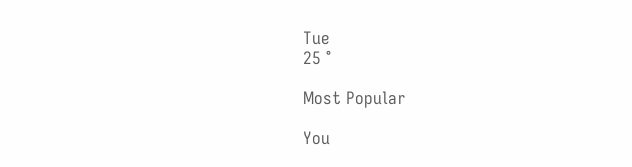Tue
25 °

Most Popular

You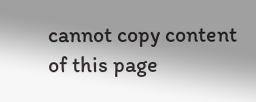cannot copy content of this page